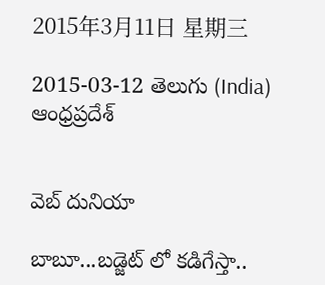2015年3月11日 星期三

2015-03-12 తెలుగు (India) ఆంధ్రప్రదేశ్


వెబ్ దునియా

బాబూ...బడ్జెట్ లో కడిగేస్తా..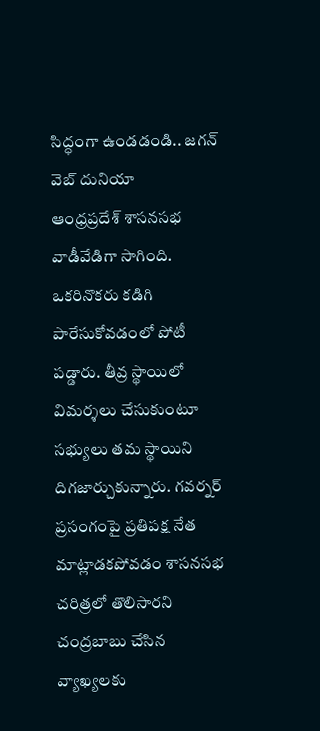సిద్ధంగా ఉండడండి.. జగన్
వెబ్ దునియా
ఆంధ్రప్రదేశ్ శాసనసభ వాడీవేడిగా సాగింది. ఒకరినొకరు కడిగి పారేసుకోవడంలో పోటీ పడ్డారు. తీవ్ర స్థాయిలో విమర్శలు చేసుకుంటూ సభ్యులు తమ స్థాయిని దిగజార్చుకున్నారు. గవర్నర్ ప్రసంగంపై ప్రతిపక్ష నేత మాట్లాడకపోవడం శాసనసభ చరిత్రలో తొలిసారని చంద్రబాబు చేసిన వ్యాఖ్యలకు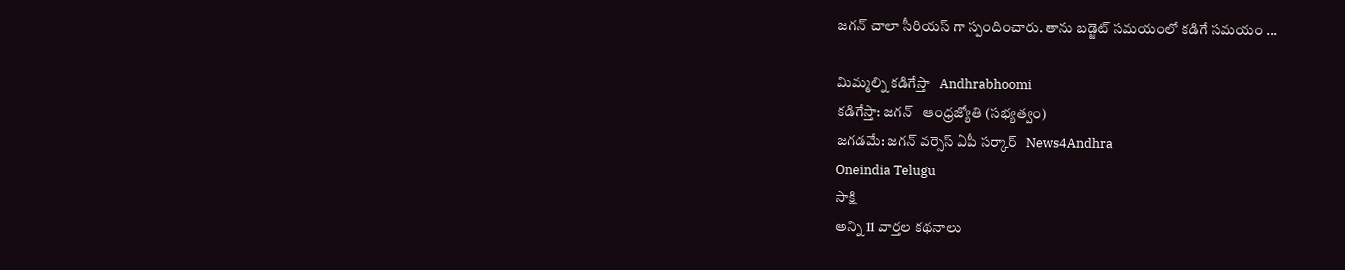జగన్ చాలా సీరియస్ గా స్పందించారు. తాను బడ్జెట్ సమయంలో కడిగే సమయం ...

మిమ్మల్ని కడిగేస్తా   Andhrabhoomi
కడిగేస్తా: జగన్‌   ఆంధ్రజ్యోతి (సభ్యత్వం)
జగడమే: జగన్‌ వర్సెస్ ఏపీ సర్కార్   News4Andhra
Oneindia Telugu
సాక్షి
అన్ని 11 వార్తల కథనాలు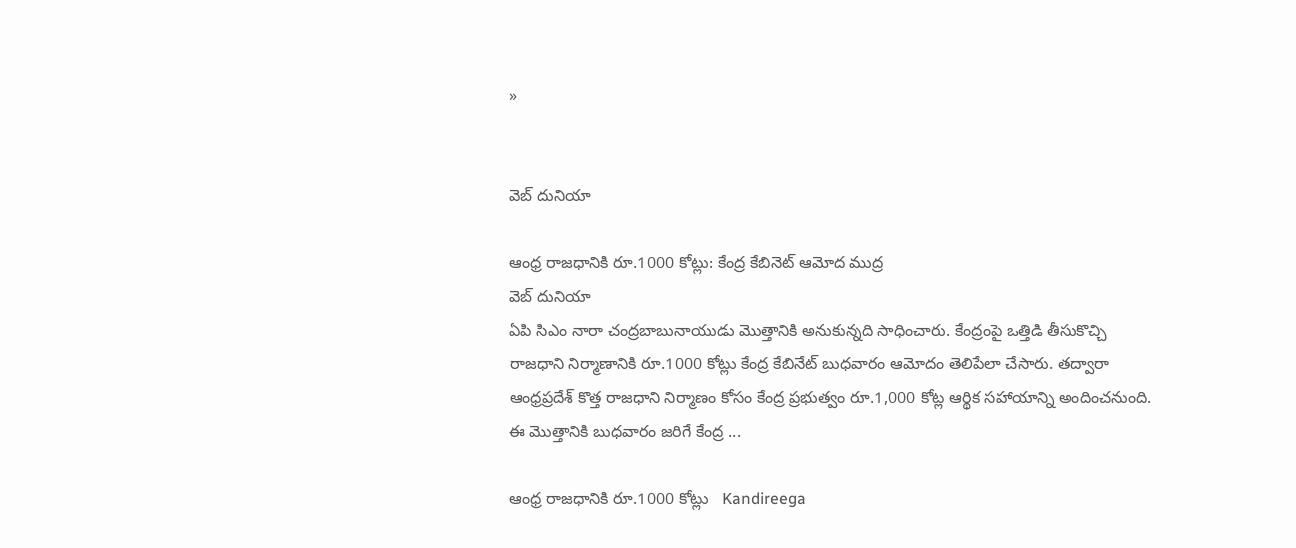»


వెబ్ దునియా

ఆంధ్ర రాజధానికి రూ.1000 కోట్లు: కేంద్ర కేబినెట్ ఆమోద ముద్ర
వెబ్ దునియా
ఏపి సిఎం నారా చంద్రబాబునాయుడు మొత్తానికి అనుకున్నది సాధించారు. కేంద్రంపై ఒత్తిడి తీసుకొచ్చి రాజధాని నిర్మాణానికి రూ.1000 కోట్లు కేంద్ర కేబినేట్ బుధవారం ఆమోదం తెలిపేలా చేసారు. తద్వారా ఆంధ్రప్రదేశ్ కొత్త రాజధాని నిర్మాణం కోసం కేంద్ర ప్రభుత్వం రూ.1,000 కోట్ల ఆర్థిక సహాయాన్ని అందించనుంది. ఈ మొత్తానికి బుధవారం జరిగే కేంద్ర ...

ఆంధ్ర రాజధానికి రూ.1000 కోట్లు   Kandireega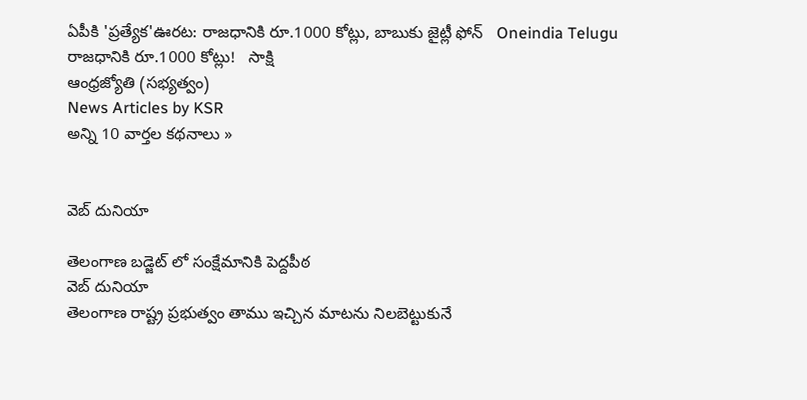ఏపీకి 'ప్రత్యేక'ఊరట: రాజధానికి రూ.1000 కోట్లు, బాబుకు జైట్లీ ఫోన్   Oneindia Telugu
రాజధానికి రూ.1000 కోట్లు!   సాక్షి
ఆంధ్రజ్యోతి (సభ్యత్వం)
News Articles by KSR
అన్ని 10 వార్తల కథనాలు »


వెబ్ దునియా

తెలంగాణ బడ్జెట్ లో సంక్షేమానికి పెద్దపీఠ
వెబ్ దునియా
తెలంగాణ రాష్ట్ర ప్రభుత్వం తాము ఇచ్చిన మాటను నిలబెట్టుకునే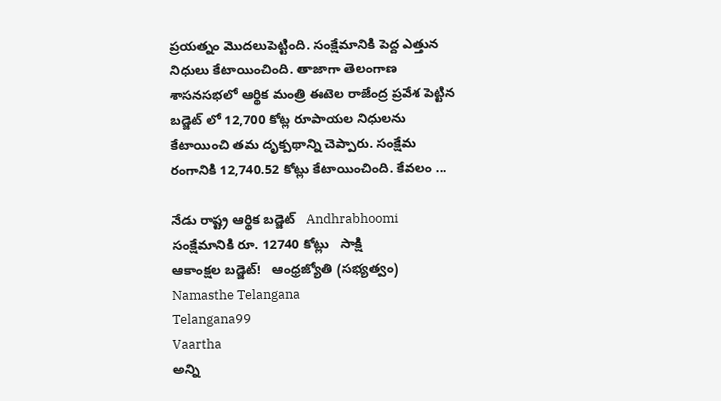ప్రయత్నం మొదలుపెట్టింది. సంక్షేమానికి పెద్ద ఎత్తున నిధులు కేటాయించింది. తాజాగా తెలంగాణ శాసనసభలో ఆర్థిక మంత్రి ఈటెల రాజేంద్ర ప్రవేశ పెట్టిన బడ్జెట్ లో 12,700 కోట్ల రూపాయల నిధులను కేటాయించి తమ దృక్పథాన్ని చెప్పారు. సంక్షేమ రంగానికి 12,740.52 కోట్లు కేటాయించింది. కేవలం ...

నేడు రాష్ట్ర ఆర్థిక బడ్జెట్   Andhrabhoomi
సంక్షేమానికి రూ. 12740 కోట్లు   సాక్షి
ఆకాంక్షల బడ్జెట్‌!   ఆంధ్రజ్యోతి (సభ్యత్వం)
Namasthe Telangana
Telangana99
Vaartha
అన్ని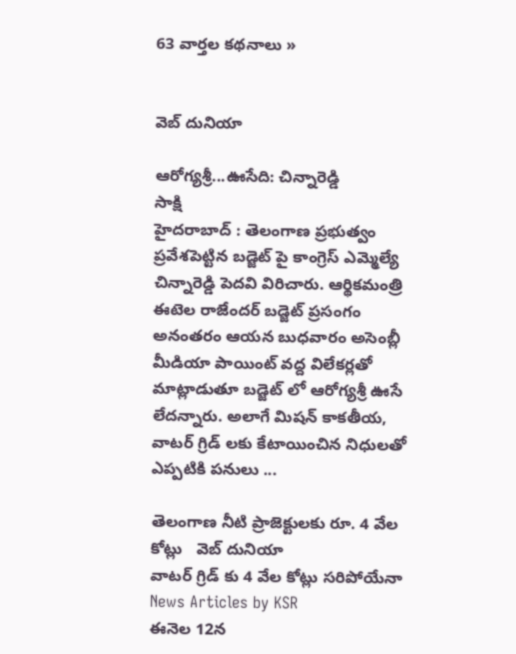63 వార్తల కథనాలు »


వెబ్ దునియా

ఆరోగ్యశ్రీ...ఊసేది: చిన్నారెడ్డి
సాక్షి
హైదరాబాద్ : తెలంగాణ ప్రభుత్వం ప్రవేశపెట్టిన బడ్జెట్ పై కాంగ్రెస్ ఎమ్మెల్యే చిన్నారెడ్డి పెదవి విరిచారు. ఆర్థికమంత్రి ఈటెల రాజేందర్ బడ్జెట్ ప్రసంగం అనంతరం ఆయన బుధవారం అసెంబ్లీ మీడియా పాయింట్ వద్ద విలేకర్లతో మాట్లాడుతూ బడ్జెట్ లో ఆరోగ్యశ్రీ ఊసే లేదన్నారు. అలాగే మిషన్ కాకతీయ, వాటర్ గ్రిడ్ లకు కేటాయించిన నిధులతో ఎప్పటికి పనులు ...

తెలంగాణ నీటి ప్రాజెక్టులకు రూ. 4 వేల కోట్లు   వెబ్ దునియా
వాటర్ గ్రిడ్ కు 4 వేల కోట్లు సరిపోయేనా   News Articles by KSR
ఈనెల 12న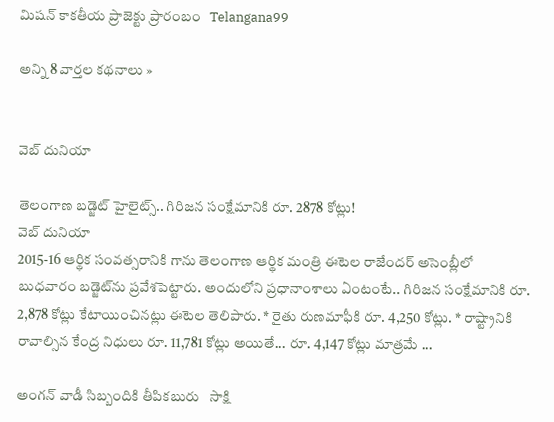మిషన్ కాకతీయ ప్రాజెక్టు ప్రారంబం   Telangana99

అన్ని 8 వార్తల కథనాలు »


వెబ్ దునియా

తెలంగాణ బడ్జెట్ హైలైట్స్.. గిరిజన సంక్షేమానికి రూ. 2878 కోట్లు!
వెబ్ దునియా
2015-16 ఆర్థిక సంవత్సరానికి గాను తెలంగాణ ఆర్థిక మంత్రి ఈటెల రాజేందర్ అసెంబ్లీలో బుధవారం బడ్జెట్‌ను ప్రవేశపెట్టారు. అందులోని ప్రధానాంశాలు ఏంటంటే.. గిరిజన సంక్షేమానికి రూ. 2,878 కోట్లు కేటాయించినట్లు ఈటెల తెలిపారు. * రైతు రుణమాఫీకి రూ. 4,250 కోట్లు. * రాష్ట్రానికి రావాల్సిన కేంద్ర నిధులు రూ. 11,781 కోట్లు అయితే... రూ. 4,147 కోట్లు మాత్రమే ...

అంగన్ వాడీ సిబ్బందికి తీపికబురు   సాక్షి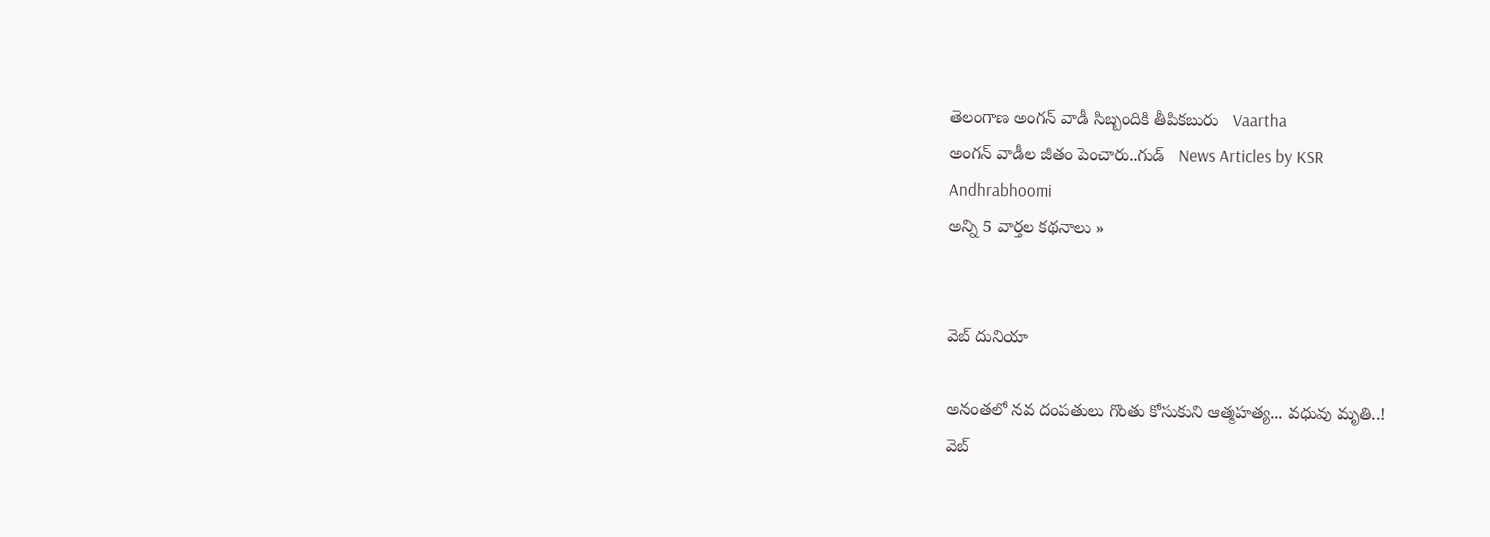తెలంగాణ అంగన్ వాడీ సిబ్బందికి తీపికబురు   Vaartha
అంగన్ వాడీల జీతం పెంచారు..గుడ్   News Articles by KSR
Andhrabhoomi
అన్ని 5 వార్తల కథనాలు »


వెబ్ దునియా

అనంతలో నవ దంపతులు గొంతు కోసుకుని ఆత్మహత్య... వధువు మృతి..!
వెబ్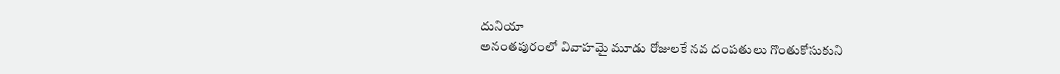దునియా
అనంతపురంలో వివాహమై మూడు రోజులకే నవ దంపతులు గొంతుకోసుకుని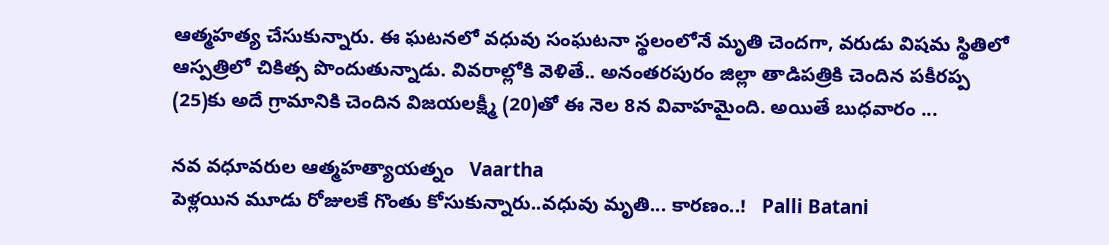ఆత్మహత్య చేసుకున్నారు. ఈ ఘటనలో వధువు సంఘటనా స్థలంలోనే మృతి చెందగా, వరుడు విషమ స్థితిలో ఆస్పత్రిలో చికిత్స పొందుతున్నాడు. వివరాల్లోకి వెళితే.. అనంతరపురం జిల్లా తాడిపత్రికి చెందిన పకీరప్ప (25)కు అదే గ్రామానికి చెందిన విజయలక్ష్మీ (20)తో ఈ నెల 8న వివాహమైంది. అయితే బుధవారం ...

నవ వధూవరుల ఆత్మహత్యాయత్నం   Vaartha
పెళ్లయిన మూడు రోజులకే గొంతు కోసుకున్నారు..వధువు మృతి... కారణం..!   Palli Batani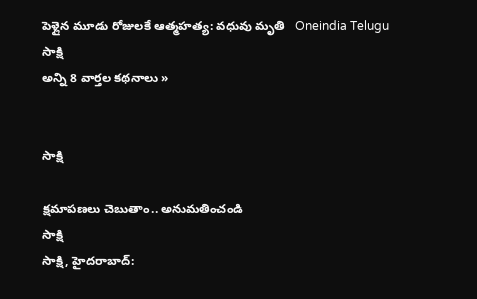పెళ్లైన మూడు రోజులకే ఆత్మహత్య: వధువు మృతి   Oneindia Telugu
సాక్షి
అన్ని 8 వార్తల కథనాలు »


సాక్షి

క్షమాపణలు చెబుతాం.. అనుమతించండి
సాక్షి
సాక్షి, హైదరాబాద్: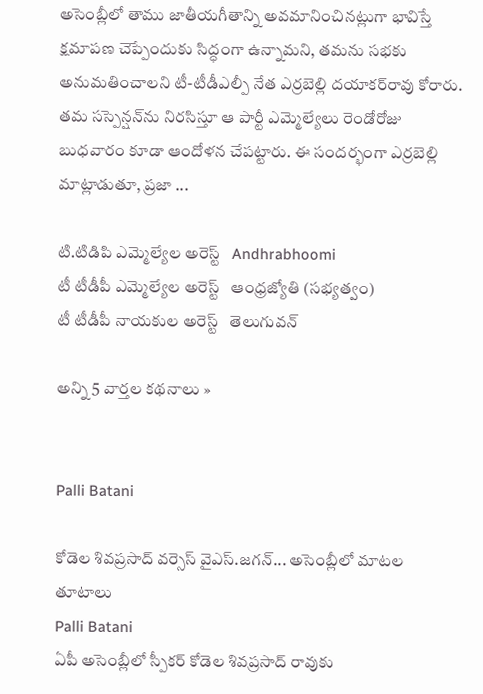అసెంబ్లీలో తాము జాతీయగీతాన్ని అవమానించినట్లుగా భావిస్తే క్షమాపణ చెప్పేందుకు సిద్ధంగా ఉన్నామని, తమను సభకు అనుమతించాలని టీ-టీడీఎల్పీ నేత ఎర్రబెల్లి దయాకర్‌రావు కోరారు. తమ సస్పెన్షన్‌ను నిరసిస్తూ ఆ పార్టీ ఎమ్మెల్యేలు రెండోరోజు బుధవారం కూడా ఆందోళన చేపట్టారు. ఈ సందర్భంగా ఎర్రబెల్లి మాట్లాడుతూ, ప్రజా ...

టి.టిడిపి ఎమ్మెల్యేల అరెస్ట్   Andhrabhoomi
టీ టీడీపీ ఎమ్మెల్యేల అరెస్ట్‌   ఆంధ్రజ్యోతి (సభ్యత్వం)
టీ టీడీపీ నాయకుల అరెస్ట్   తెలుగువన్

అన్ని 5 వార్తల కథనాలు »


Palli Batani

కోడెల శివప్రసాద్ వర్సెస్ వైఎస్.జగన్... అసెంబ్లీలో మాటల తూటాలు
Palli Batani
ఏపీ అసెంబ్లీలో స్పీకర్ కోడెల శివప్రసాద్ రావుకు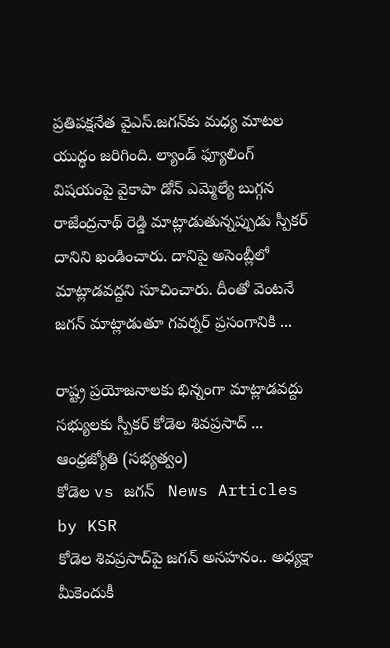ప్రతిపక్షనేత వైఎస్.జగన్‌కు మధ్య మాటల యుద్ధం జరిగింది. ల్యాండ్ ఫ్యూలింగ్ విషయంపై వైకాపా డోన్ ఎమ్మెల్యే బుగ్గన రాజేంద్రనాథ్ రెడ్డి మాట్లాడుతున్నప్పుడు స్పీకర్ దానిని ఖండించారు. దానిపై అసెంబ్లీలో మాట్లాడవద్దని సూచించారు. దీంతో వెంటనే జగన్ మాట్లాడుతూ గవర్నర్ ప్రసంగానికి ...

రాష్ట్ర ప్రయోజనాలకు భిన్నంగా మాట్లాడవద్దు సభ్యులకు స్పీకర్‌ కోడెల శివప్రసాద్‌ ...   ఆంధ్రజ్యోతి (సభ్యత్వం)
కోడెల vs జగన్   News Articles by KSR
కోడెల శివప్రసాద్‌పై జగన్ అసహనం.. అధ్యక్షా మీకెందుకీ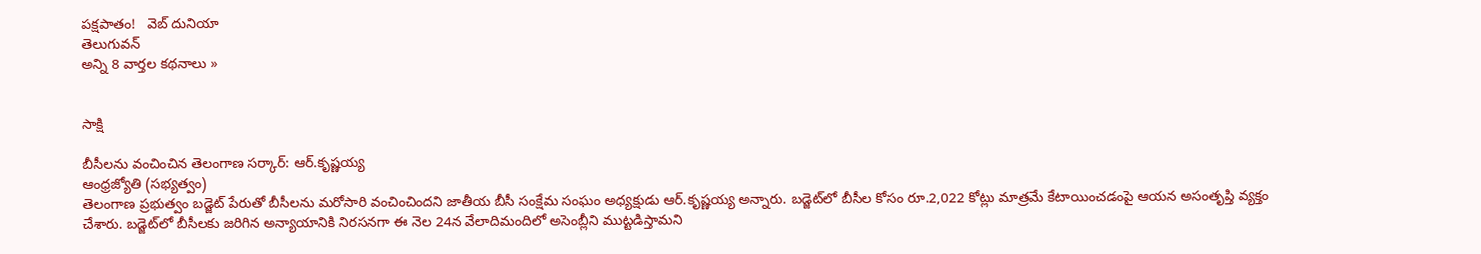పక్షపాతం!   వెబ్ దునియా
తెలుగువన్
అన్ని 8 వార్తల కథనాలు »


సాక్షి

బీసీలను వంచించిన తెలంగాణ సర్కార్‌: ఆర్‌.కృష్ణయ్య
ఆంధ్రజ్యోతి (సభ్యత్వం)
తెలంగాణ ప్రభుత్వం బడ్జెట్‌ పేరుతో బీసీలను మరోసారి వంచించిందని జాతీయ బీసీ సంక్షేమ సంఘం అధ్యక్షుడు ఆర్‌.కృష్ణయ్య అన్నారు. బడ్జెట్‌లో బీసీల కోసం రూ.2,022 కోట్లు మాత్రమే కేటాయించడంపై ఆయన అసంతృప్తి వ్యక్తం చేశారు. బడ్జెట్‌లో బీసీలకు జరిగిన అన్యాయానికి నిరసనగా ఈ నెల 24న వేలాదిమందిలో అసెంబ్లీని ముట్టడిస్తామని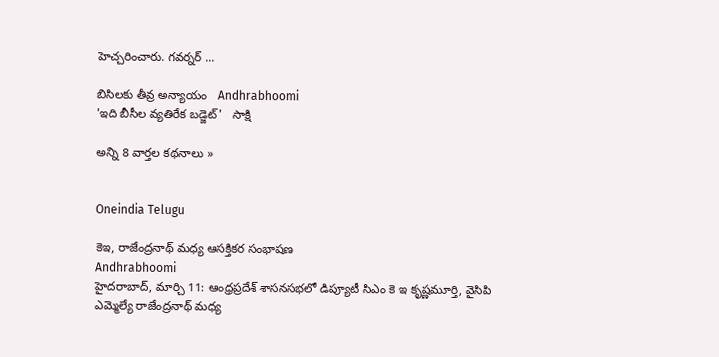హెచ్చరించారు. గవర్నర్‌ ...

బిసిలకు తీవ్ర అన్యాయం   Andhrabhoomi
'ఇది బీసీల వ్యతిరేక బడ్జెట్'   సాక్షి

అన్ని 8 వార్తల కథనాలు »


Oneindia Telugu

కెఇ, రాజేంద్రనాథ్ మధ్య ఆసక్తికర సంభాషణ
Andhrabhoomi
హైదరాబాద్, మార్చి 11: ఆంధ్రప్రదేశ్ శాసనసభలో డిప్యూటీ సిఎం కె ఇ కృష్ణమూర్తి, వైసిపి ఎమ్మెల్యే రాజేంద్రనాథ్ మధ్య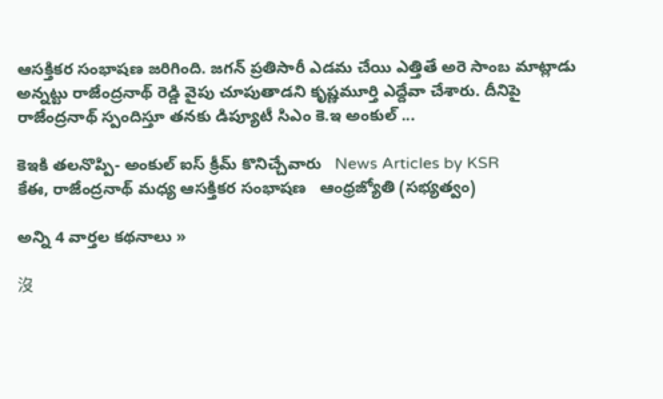ఆసక్తికర సంభాషణ జరిగింది. జగన్ ప్రతిసారీ ఎడమ చేయి ఎత్తితే అరె సాంబ మాట్లాడు అన్నట్టు రాజేంద్రనాథ్ రెడ్డి వైపు చూపుతాడని కృష్ణమూర్తి ఎద్దేవా చేశారు. దీనిపై రాజేంద్రనాథ్ స్పందిస్తూ తనకు డిప్యూటీ సిఎం కె.ఇ అంకుల్ ...

కెఇకి తలనొప్పి- అంకుల్ ఐస్ క్రీమ్ కొనిచ్చేవారు   News Articles by KSR
కేఈ, రాజేంద్రనాథ్‌ మధ్య ఆసక్తికర సంభాషణ   ఆంధ్రజ్యోతి (సభ్యత్వం)

అన్ని 4 వార్తల కథనాలు »

沒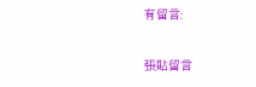有留言:

張貼留言